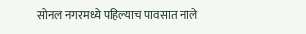सोनल नगरमध्ये पहिल्याच पावसात नाले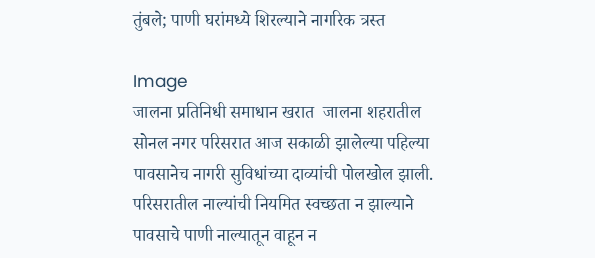तुंबले; पाणी घरांमध्ये शिरल्याने नागरिक त्रस्त

Image
जालना प्रतिनिधी समाधान खरात  जालना शहरातील सोनल नगर परिसरात आज सकाळी झालेल्या पहिल्या पावसानेच नागरी सुविधांच्या दाव्यांची पोलखोल झाली. परिसरातील नाल्यांची नियमित स्वच्छता न झाल्याने पावसाचे पाणी नाल्यातून वाहून न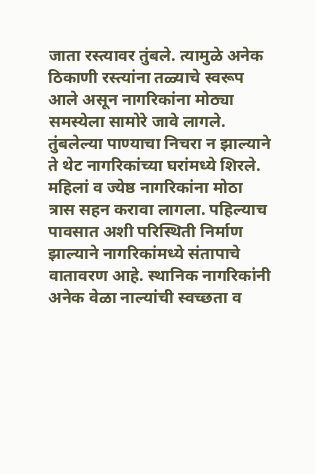जाता रस्त्यावर तुंबले. त्यामुळे अनेक ठिकाणी रस्त्यांना तळ्याचे स्वरूप आले असून नागरिकांना मोठ्या समस्येला सामोरे जावे लागले. तुंबलेल्या पाण्याचा निचरा न झाल्याने ते थेट नागरिकांच्या घरांमध्ये शिरले. महिलां व ज्येष्ठ नागरिकांना मोठा त्रास सहन करावा लागला. पहिल्याच पावसात अशी परिस्थिती निर्माण झाल्याने नागरिकांमध्ये संतापाचे वातावरण आहे. स्थानिक नागरिकांनी अनेक वेळा नाल्यांची स्वच्छता व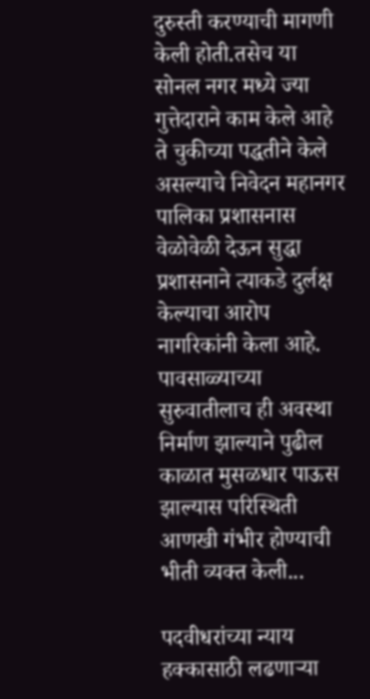दुरुस्ती करण्याची मागणी केली होती.तसेच या सोनल नगर मध्ये ज्या गुत्तेदाराने काम केले आहे ते चुकीच्या पद्धतीने केले असल्याचे निवेदन महानगर पालिका प्रशासनास वेळोवेळी देऊन सुद्धा प्रशासनाने त्याकडे दुर्लक्ष केल्याचा आरोप नागरिकांनी केला आहे. पावसाळ्याच्या सुरुवातीलाच ही अवस्था निर्माण झाल्याने पुढील काळात मुसळधार पाऊस झाल्यास परिस्थिती आणखी गंभीर होण्याची भीती व्यक्त केली...

पदवीधरांच्या न्याय हक्कासाठी लढणाऱ्या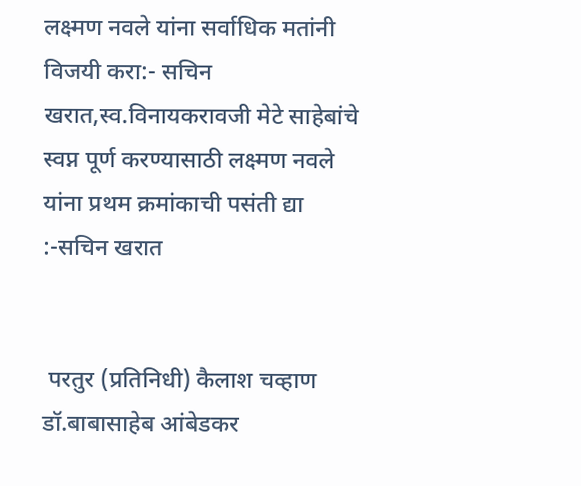लक्ष्मण नवले यांना सर्वाधिक मतांनी विजयी करा:- सचिन खरात,स्व.विनायकरावजी मेटे साहेबांचे स्वप्न पूर्ण करण्यासाठी लक्ष्मण नवले यांना प्रथम क्रमांकाची पसंती द्या :-सचिन खरात


 परतुर (प्रतिनिधी) कैलाश चव्हाण
डॉ‌.बाबासाहेब आंबेडकर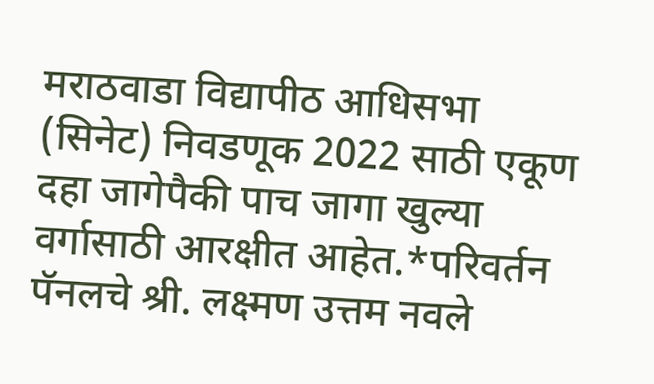मराठवाडा विद्यापीठ आधिसभा (सिनेट) निवडणूक 2022 साठी एकूण दहा जागेपैकी पाच जागा खुल्या वर्गासाठी आरक्षीत आहेत.*परिवर्तन पॅनलचे श्री. लक्ष्मण उत्तम नवले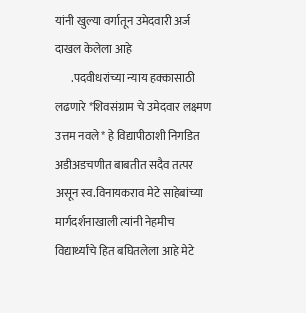यांनी खुल्या वर्गातून उमेदवारी अर्ज दाखल केलेला आहे
       .पदवीधरांच्या न्याय हक्कासाठी लढणारे *शिवसंग्राम चे उमेदवार लक्ष्मण उत्तम नवले* हे विद्यापीठाशी निगडित अडीअडचणीत बाबतीत सदैव तत्पर असून स्व.विनायकराव मेटे साहेबांच्या मार्गदर्शनाखाली त्यांनी नेहमीच विद्यार्थ्यांचे हित बघितलेला आहे मेटे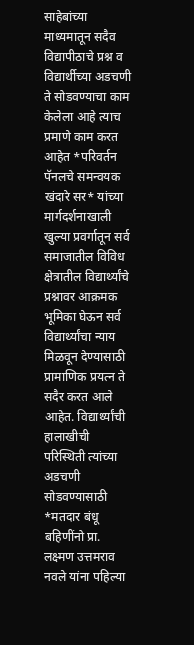साहेबांच्या माध्यमातून सदैव विद्यापीठाचे प्रश्न व विद्यार्थीच्या अडचणी ते सोडवण्याचा काम केलेला आहे त्याच प्रमाणे काम करत आहेत *परिवर्तन पॅनलचे समन्वयक खंदारे सर* यांच्या मार्गदर्शनाखाली खुल्या प्रवर्गातून सर्व समाजातील विविध क्षेत्रातील विद्यार्थ्यांचे प्रश्नावर आक्रमक भूमिका घेऊन सर्व विद्यार्थ्यांचा न्याय मिळवून देण्यासाठी प्रामाणिक प्रयत्न ते सदैर करत आले आहेत. विद्यार्थ्यांची हालाखीची परिस्थिती त्यांच्या अडचणी सोडवण्यासाठी *मतदार बंधू बहिणींनो प्रा. लक्ष्मण उत्तमराव नवले यांना पहिल्या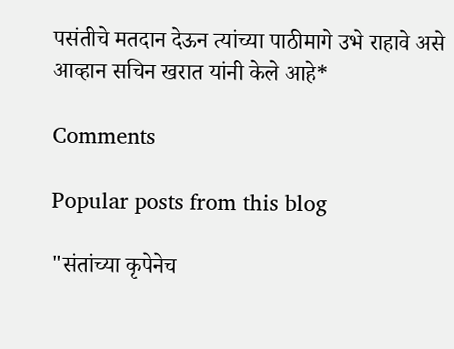पसंतीचे मतदान देऊन त्यांच्या पाठीमागे उभे राहावे असे आव्हान सचिन खरात यांनी केले आहे*

Comments

Popular posts from this blog

"संतांच्या कृपेनेच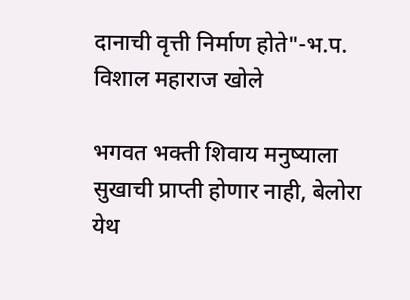दानाची वृत्ती निर्माण होते"-भ.प. विशाल महाराज खोले

भगवत भक्ती शिवाय मनुष्याला सुखाची प्राप्ती होणार नाही, बेलोरा येथ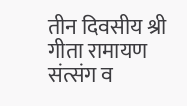तीन दिवसीय श्री गीता रामायण संत्संग व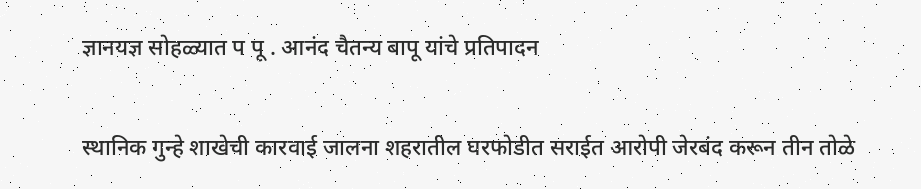ज्ञानयज्ञ सोहळ्यात प पू . आनंद चैतन्य बापू यांचे प्रतिपादन

स्थानिक गुन्हे शाखेची कारवाई जालना शहरातील घरफोडीत सराईत आरोपी जेरबंद करून तीन तोळे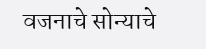वजनाचे सोन्याचे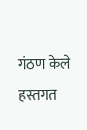गंठण केले हस्तगत